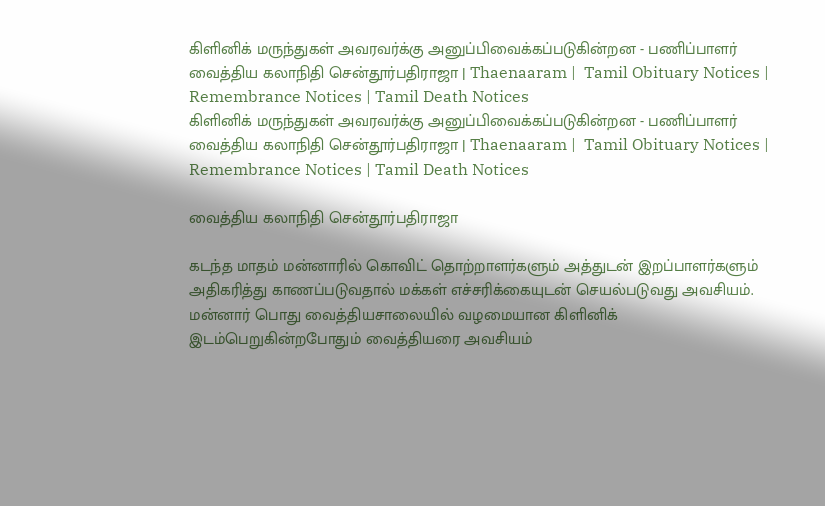கிளினிக் மருந்துகள் அவரவர்க்கு அனுப்பிவைக்கப்படுகின்றன - பணிப்பாளர் வைத்திய கலாநிதி சென்தூர்பதிராஜா | Thaenaaram |  Tamil Obituary Notices | Remembrance Notices | Tamil Death Notices
கிளினிக் மருந்துகள் அவரவர்க்கு அனுப்பிவைக்கப்படுகின்றன - பணிப்பாளர் வைத்திய கலாநிதி சென்தூர்பதிராஜா | Thaenaaram |  Tamil Obituary Notices | Remembrance Notices | Tamil Death Notices

வைத்திய கலாநிதி சென்தூர்பதிராஜா

கடந்த மாதம் மன்னாரில் கொவிட் தொற்றாளர்களும் அத்துடன் இறப்பாளர்களும் அதிகரித்து காணப்படுவதால் மக்கள் எச்சரிக்கையுடன் செயல்படுவது அவசியம். மன்னார் பொது வைத்தியசாலையில் வழமையான கிளினிக் இடம்பெறுகின்றபோதும் வைத்தியரை அவசியம்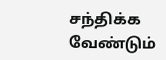சந்திக்க வேண்டும்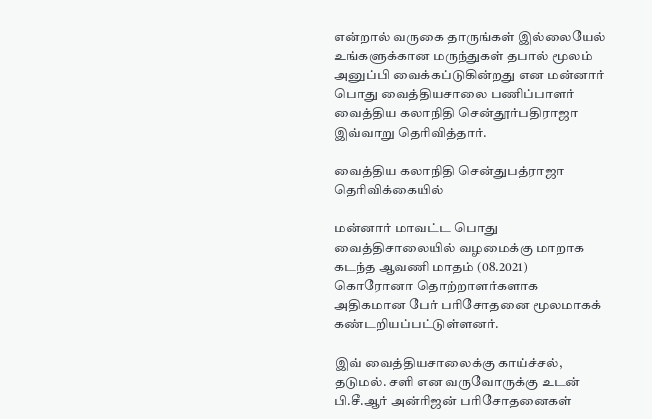என்றால் வருகை தாருங்கள் இல்லையேல் உங்களுக்கான மருந்துகள் தபால் மூலம் அனுப்பி வைக்கப்டுகின்றது என மன்னார் பொது வைத்தியசாலை பணிப்பாளர் வைத்திய கலாநிதி சென்தூர்பதிராஜா இவ்வாறு தெரிவித்தார்.

வைத்திய கலாநிதி சென்துபத்ராஜா தெரிவிக்கையில்

மன்னார் மாவட்ட பொது வைத்திசாலையில் வழமைக்கு மாறாக கடந்த ஆவணி மாதம் (08.2021) கொரோனா தொற்றாளர்களாக அதிகமான பேர் பரிசோதனை மூலமாகக் கண்டறியப்பட்டுள்ளனர்.

இவ் வைத்தியசாலைக்கு காய்ச்சல், தடுமல். சளி என வருவோருக்கு உடன் பி.சீ.ஆர் அன்ரிஜன் பரிசோதனைகள்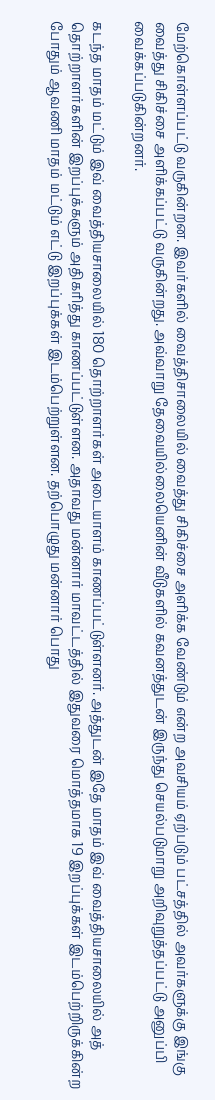மேற்கொள்ளப்பட்டு வருகின்றன. இவர்களில் வைத்திசாலையில் வைத்து சிகிச்சை அளிக்க வேண்டும் என்ற அவசியம் ஏற்படும் பட்சத்தில் அவர்களுக்கு இங்கு வைத்து சிகிச்சை அளிக்கப்பட்டு வருகின்றது. அவ்வாறு தேவையில்லையெனின் வீடுகளில் கவனத்துடன் இருந்து செயல்படுமாறு அறிவுறுத்தப்பட்டு அனுப்பி வைக்கப்படுகின்றனர்.

கடந்த மாதம் மட்டும் இவ் வைத்தியசாலையில் 180 தொற்றாளர்கள் அடையாளம் காணப்பட்டுள்ளனர். அத்துடன் இதே மாதம் இவ் வைத்தியசாலையில் அத் தொற்றாளர்களின் இறப்புக்களும் அதிகரித்து காணப்பட்டுள்ளன. அதாவது மன்னார் மாவட்டத்தில் இதுவரை மொத்தமாக 19 இறப்புக்கள் இடம்பெற்றிருக்கின்ற போதும் ஆவணி மாதம் மட்டும் எட்டு இறப்புக்கள் இடம்பெற்றுள்ளன. தற்பொழுது மன்னார் பொது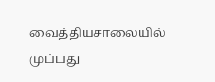வைத்தியசாலையில் முப்பது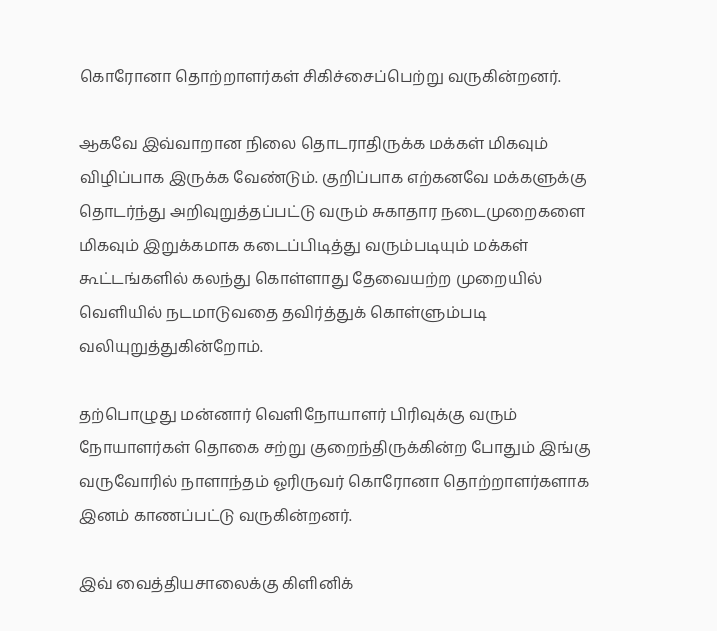கொரோனா தொற்றாளர்கள் சிகிச்சைப்பெற்று வருகின்றனர்.

ஆகவே இவ்வாறான நிலை தொடராதிருக்க மக்கள் மிகவும் விழிப்பாக இருக்க வேண்டும். குறிப்பாக எற்கனவே மக்களுக்கு தொடர்ந்து அறிவுறுத்தப்பட்டு வரும் சுகாதார நடைமுறைகளை மிகவும் இறுக்கமாக கடைப்பிடித்து வரும்படியும் மக்கள் கூட்டங்களில் கலந்து கொள்ளாது தேவையற்ற முறையில் வெளியில் நடமாடுவதை தவிர்த்துக் கொள்ளும்படி வலியுறுத்துகின்றோம்.

தற்பொழுது மன்னார் வெளிநோயாளர் பிரிவுக்கு வரும் நோயாளர்கள் தொகை சற்று குறைந்திருக்கின்ற போதும் இங்கு வருவோரில் நாளாந்தம் ஓரிருவர் கொரோனா தொற்றாளர்களாக இனம் காணப்பட்டு வருகின்றனர்.

இவ் வைத்தியசாலைக்கு கிளினிக்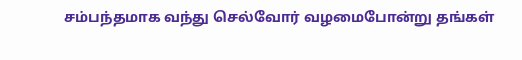சம்பந்தமாக வந்து செல்வோர் வழமைபோன்று தங்கள்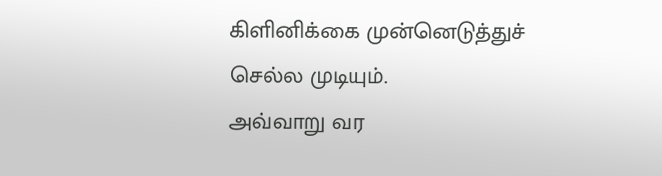கிளினிக்கை முன்னெடுத்துச் செல்ல முடியும்.
அவ்வாறு வர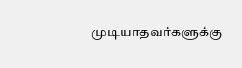முடியாதவர்களுக்கு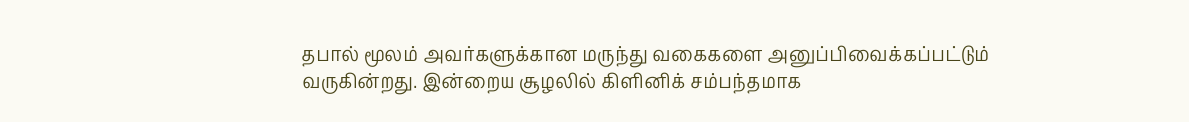தபால் மூலம் அவர்களுக்கான மருந்து வகைகளை அனுப்பிவைக்கப்பட்டும் வருகின்றது. இன்றைய சூழலில் கிளினிக் சம்பந்தமாக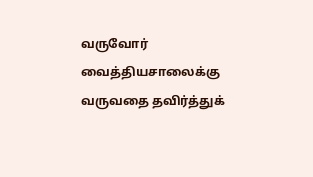வருவோர் வைத்தியசாலைக்கு வருவதை தவிர்த்துக்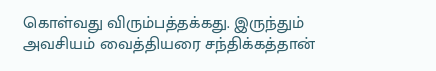கொள்வது விரும்பத்தக்கது. இருந்தும் அவசியம் வைத்தியரை சந்திக்கத்தான்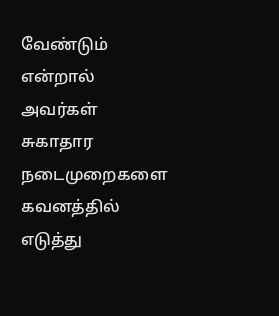வேண்டும் என்றால் அவர்கள் சுகாதார நடைமுறைகளை கவனத்தில் எடுத்து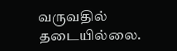வருவதில் தடையில்லை.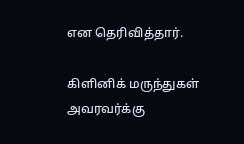என தெரிவித்தார்.

கிளினிக் மருந்துகள் அவரவர்க்கு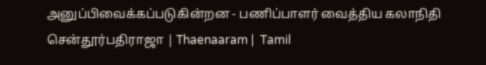அனுப்பிவைக்கப்படுகின்றன - பணிப்பாளர் வைத்திய கலாநிதி சென்தூர்பதிராஜா | Thaenaaram |  Tamil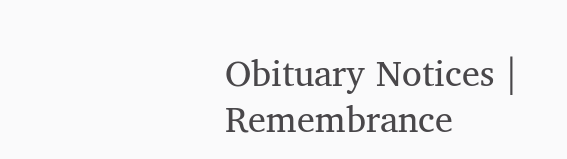Obituary Notices | Remembrance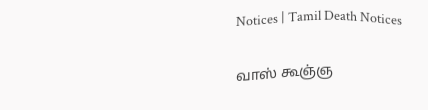Notices | Tamil Death Notices

வாஸ் கூஞ்ஞ